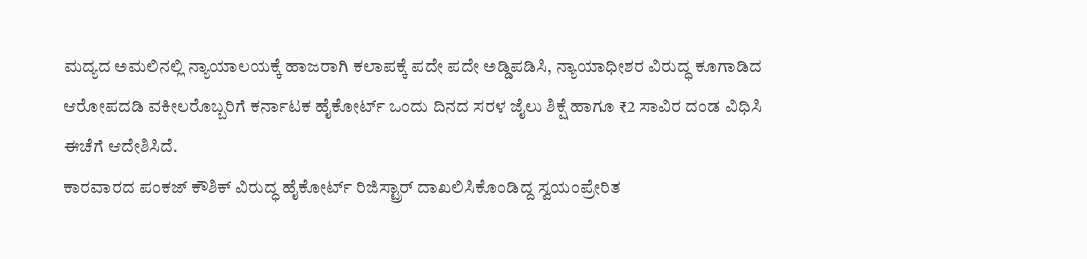ಮದ್ಯದ ಅಮಲಿನಲ್ಲಿ ನ್ಯಾಯಾಲಯಕ್ಕೆ ಹಾಜರಾಗಿ ಕಲಾಪಕ್ಕೆ ಪದೇ ಪದೇ ಅಡ್ಡಿಪಡಿಸಿ, ನ್ಯಾಯಾಧೀಶರ ವಿರುದ್ಧ ಕೂಗಾಡಿದ ಆರೋಪದಡಿ ವಕೀಲರೊಬ್ಬರಿಗೆ ಕರ್ನಾಟಕ ಹೈಕೋರ್ಟ್ ಒಂದು ದಿನದ ಸರಳ ಜೈಲು ಶಿಕ್ಷೆ ಹಾಗೂ ₹2 ಸಾವಿರ ದಂಡ ವಿಧಿಸಿ ಈಚೆಗೆ ಆದೇಶಿಸಿದೆ.
ಕಾರವಾರದ ಪಂಕಜ್ ಕೌಶಿಕ್ ವಿರುದ್ಧ ಹೈಕೋರ್ಟ್ ರಿಜಿಸ್ಟ್ರಾರ್ ದಾಖಲಿಸಿಕೊಂಡಿದ್ದ ಸ್ವಯಂಪ್ರೇರಿತ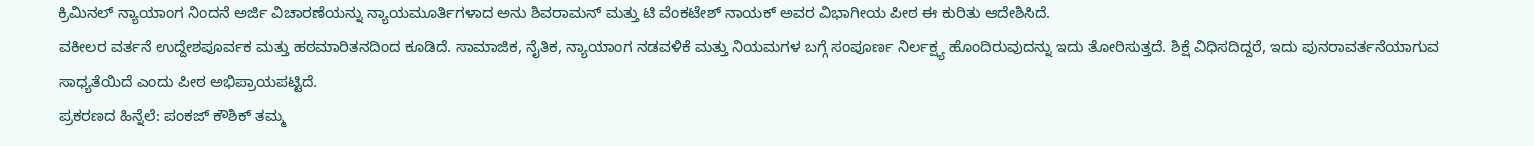ಕ್ರಿಮಿನಲ್ ನ್ಯಾಯಾಂಗ ನಿಂದನೆ ಅರ್ಜಿ ವಿಚಾರಣೆಯನ್ನು ನ್ಯಾಯಮೂರ್ತಿಗಳಾದ ಅನು ಶಿವರಾಮನ್ ಮತ್ತು ಟಿ ವೆಂಕಟೇಶ್ ನಾಯಕ್ ಅವರ ವಿಭಾಗೀಯ ಪೀಠ ಈ ಕುರಿತು ಆದೇಶಿಸಿದೆ.
ವಕೀಲರ ವರ್ತನೆ ಉದ್ದೇಶಪೂರ್ವಕ ಮತ್ತು ಹಠಮಾರಿತನದಿಂದ ಕೂಡಿದೆ. ಸಾಮಾಜಿಕ, ನೈತಿಕ, ನ್ಯಾಯಾಂಗ ನಡವಳಿಕೆ ಮತ್ತು ನಿಯಮಗಳ ಬಗ್ಗೆ ಸಂಪೂರ್ಣ ನಿರ್ಲಕ್ಷ್ಯ ಹೊಂದಿರುವುದನ್ನು ಇದು ತೋರಿಸುತ್ತದೆ. ಶಿಕ್ಷೆ ವಿಧಿಸದಿದ್ದರೆ, ಇದು ಪುನರಾವರ್ತನೆಯಾಗುವ ಸಾಧ್ಯತೆಯಿದೆ ಎಂದು ಪೀಠ ಅಭಿಪ್ರಾಯಪಟ್ಟಿದೆ.
ಪ್ರಕರಣದ ಹಿನ್ನೆಲೆ: ಪಂಕಜ್ ಕೌಶಿಕ್ ತಮ್ಮ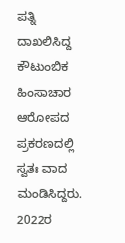ಪತ್ನಿ ದಾಖಲಿಸಿದ್ದ ಕೌಟುಂಬಿಕ ಹಿಂಸಾಚಾರ ಆರೋಪದ ಪ್ರಕರಣದಲ್ಲಿ ಸ್ವತಃ ವಾದ ಮಂಡಿಸಿದ್ದರು. 2022ರ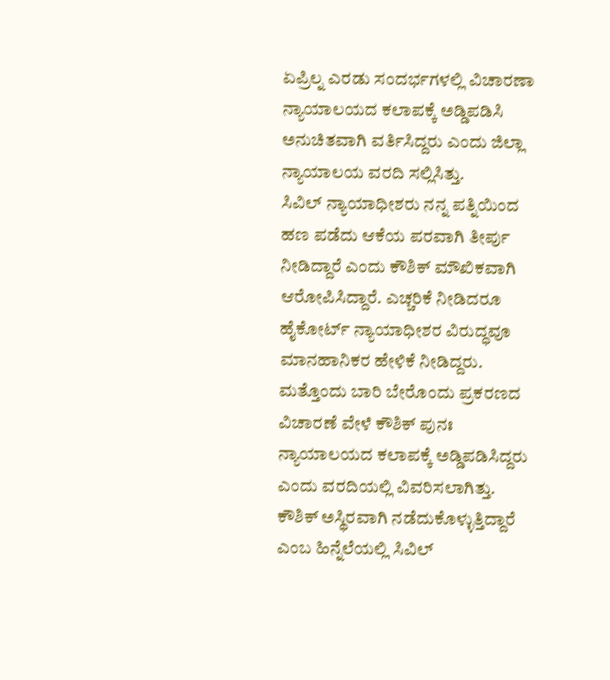ಏಪ್ರಿಲ್ನ ಎರಡು ಸಂದರ್ಭಗಳಲ್ಲಿ ವಿಚಾರಣಾ ನ್ಯಾಯಾಲಯದ ಕಲಾಪಕ್ಕೆ ಅಡ್ಡಿಪಡಿಸಿ ಅನುಚಿತವಾಗಿ ವರ್ತಿಸಿದ್ದರು ಎಂದು ಜಿಲ್ಲಾ ನ್ಯಾಯಾಲಯ ವರದಿ ಸಲ್ಲಿಸಿತ್ತು.
ಸಿವಿಲ್ ನ್ಯಾಯಾಧೀಶರು ನನ್ನ ಪತ್ನಿಯಿಂದ ಹಣ ಪಡೆದು ಆಕೆಯ ಪರವಾಗಿ ತೀರ್ಪು ನೀಡಿದ್ದಾರೆ ಎಂದು ಕೌಶಿಕ್ ಮೌಖಿಕವಾಗಿ ಆರೋಪಿಸಿದ್ದಾರೆ. ಎಚ್ಚರಿಕೆ ನೀಡಿದರೂ ಹೈಕೋರ್ಟ್ ನ್ಯಾಯಾಧೀಶರ ವಿರುದ್ಧವೂ ಮಾನಹಾನಿಕರ ಹೇಳಿಕೆ ನೀಡಿದ್ದರು. ಮತ್ತೊಂದು ಬಾರಿ ಬೇರೊಂದು ಪ್ರಕರಣದ ವಿಚಾರಣೆ ವೇಳೆ ಕೌಶಿಕ್ ಪುನಃ ನ್ಯಾಯಾಲಯದ ಕಲಾಪಕ್ಕೆ ಅಡ್ಡಿಪಡಿಸಿದ್ದರು ಎಂದು ವರದಿಯಲ್ಲಿ ವಿವರಿಸಲಾಗಿತ್ತು.
ಕೌಶಿಕ್ ಅಸ್ಥಿರವಾಗಿ ನಡೆದುಕೊಳ್ಳುತ್ತಿದ್ದಾರೆ ಎಂಬ ಹಿನ್ನೆಲೆಯಲ್ಲಿ ಸಿವಿಲ್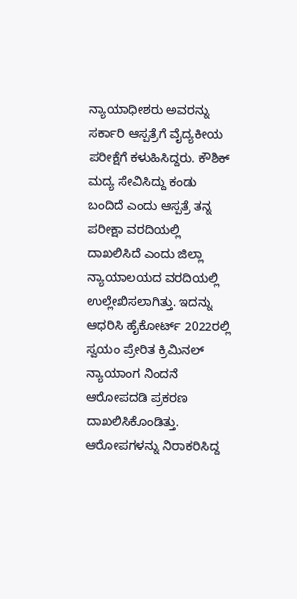ನ್ಯಾಯಾಧೀಶರು ಅವರನ್ನು ಸರ್ಕಾರಿ ಆಸ್ಪತ್ರೆಗೆ ವೈದ್ಯಕೀಯ ಪರೀಕ್ಷೆಗೆ ಕಳುಹಿಸಿದ್ದರು. ಕೌಶಿಕ್ ಮದ್ಯ ಸೇವಿಸಿದ್ದು ಕಂಡು ಬಂದಿದೆ ಎಂದು ಆಸ್ಪತ್ರೆ ತನ್ನ ಪರೀಕ್ಷಾ ವರದಿಯಲ್ಲಿ ದಾಖಲಿಸಿದೆ ಎಂದು ಜಿಲ್ಲಾ ನ್ಯಾಯಾಲಯದ ವರದಿಯಲ್ಲಿ ಉಲ್ಲೇಖಿಸಲಾಗಿತ್ತು. ಇದನ್ನು ಆಧರಿಸಿ ಹೈಕೋರ್ಟ್ 2022ರಲ್ಲಿ ಸ್ವಯಂ ಪ್ರೇರಿತ ಕ್ರಿಮಿನಲ್ ನ್ಯಾಯಾಂಗ ನಿಂದನೆ ಆರೋಪದಡಿ ಪ್ರಕರಣ ದಾಖಲಿಸಿಕೊಂಡಿತ್ತು.
ಆರೋಪಗಳನ್ನು ನಿರಾಕರಿಸಿದ್ದ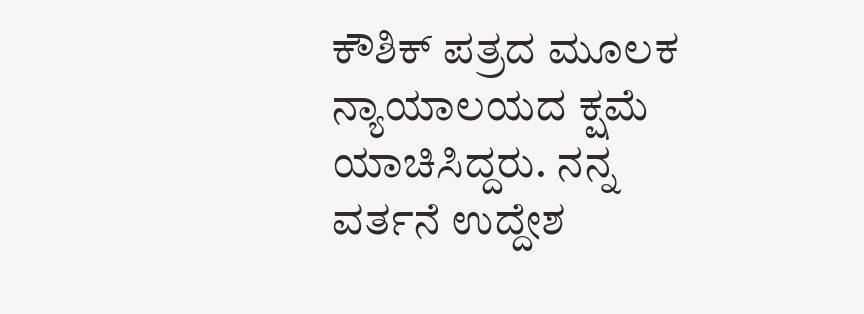ಕೌಶಿಕ್ ಪತ್ರದ ಮೂಲಕ ನ್ಯಾಯಾಲಯದ ಕ್ಷಮೆ ಯಾಚಿಸಿದ್ದರು. ನನ್ನ ವರ್ತನೆ ಉದ್ದೇಶ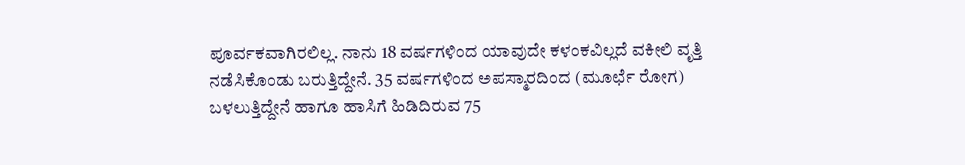ಪೂರ್ವಕವಾಗಿರಲಿಲ್ಲ. ನಾನು 18 ವರ್ಷಗಳಿಂದ ಯಾವುದೇ ಕಳಂಕವಿಲ್ಲದೆ ವಕೀಲಿ ವೃತ್ತಿ ನಡೆಸಿಕೊಂಡು ಬರುತ್ತಿದ್ದೇನೆ. 35 ವರ್ಷಗಳಿಂದ ಅಪಸ್ಮಾರದಿಂದ (ಮೂರ್ಛೆ ರೋಗ) ಬಳಲುತ್ತಿದ್ದೇನೆ ಹಾಗೂ ಹಾಸಿಗೆ ಹಿಡಿದಿರುವ 75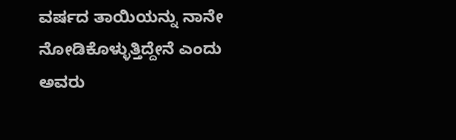ವರ್ಷದ ತಾಯಿಯನ್ನು ನಾನೇ ನೋಡಿಕೊಳ್ಳುತ್ತಿದ್ದೇನೆ ಎಂದು ಅವರು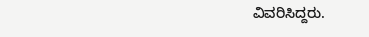ವಿವರಿಸಿದ್ದರು.